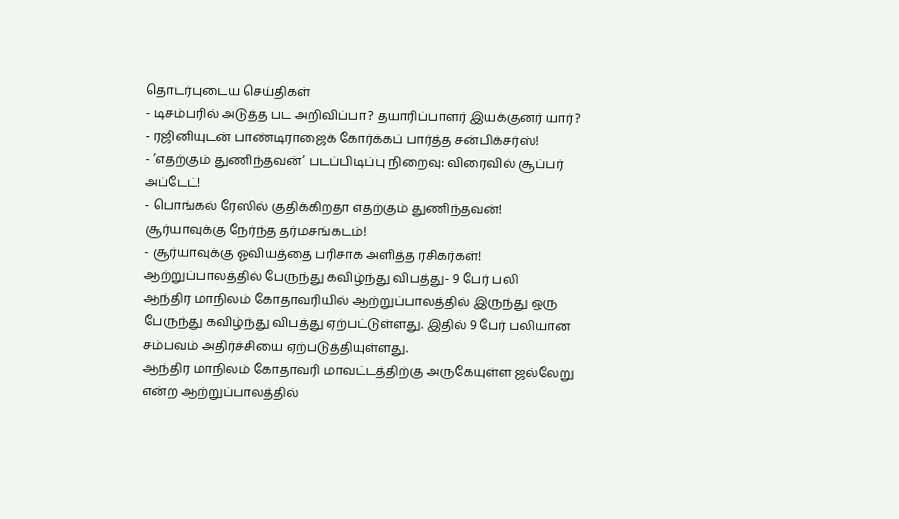தொடர்புடைய செய்திகள்
- டிசம்பரில் அடுத்த பட அறிவிப்பா? தயாரிப்பாளர் இயக்குனர் யார்?
- ரஜினியுடன் பாண்டிராஜைக் கோர்க்கப் பார்த்த சன்பிக்சர்ஸ்!
- ’எதற்கும் துணிந்தவன்’ படப்பிடிப்பு நிறைவு: விரைவில் சூப்பர் அப்டேட்!
- பொங்கல் ரேஸில் குதிக்கிறதா எதற்கும் துணிந்தவன்! சூர்யாவுக்கு நேர்ந்த தர்மசங்கடம்!
- சூர்யாவுக்கு ஓவியத்தை பரிசாக அளித்த ரசிகர்கள்!
ஆற்றுப்பாலத்தில் பேருந்து கவிழ்ந்து விபத்து- 9 பேர் பலி
ஆந்திர மாநிலம் கோதாவரியில் ஆற்றுப்பாலத்தில் இருந்து ஒரு பேருந்து கவிழ்ந்து விபத்து ஏற்பட்டுள்ளது. இதில் 9 பேர் பலியான சம்பவம் அதிர்ச்சியை ஏற்படுத்தியுள்ளது.
ஆந்திர மாநிலம் கோதாவரி மாவட்டத்திற்கு அருகேயுள்ள ஜல்லேறு என்ற ஆற்றுப்பாலத்தில்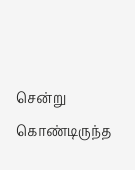சென்று கொண்டிருந்த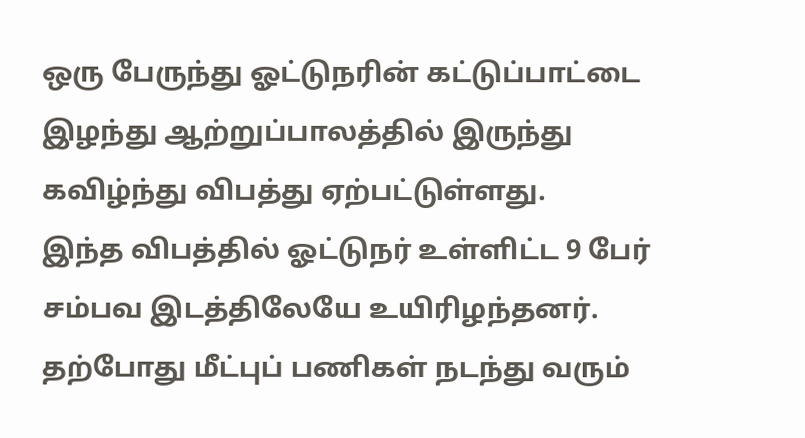ஒரு பேருந்து ஓட்டுநரின் கட்டுப்பாட்டை இழந்து ஆற்றுப்பாலத்தில் இருந்து கவிழ்ந்து விபத்து ஏற்பட்டுள்ளது.
இந்த விபத்தில் ஓட்டுநர் உள்ளிட்ட 9 பேர் சம்பவ இடத்திலேயே உயிரிழந்தனர். தற்போது மீட்புப் பணிகள் நடந்து வரும்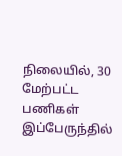நிலையில், 30 மேற்பட்ட பணிகள் இப்பேருந்தில்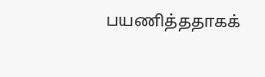பயணித்ததாகக்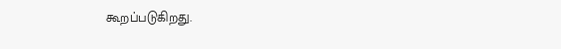கூறப்படுகிறது.